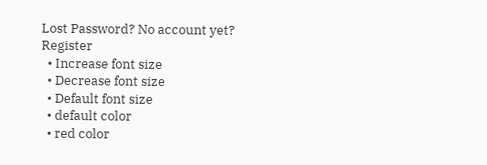Lost Password? No account yet? Register
  • Increase font size
  • Decrease font size
  • Default font size
  • default color
  • red color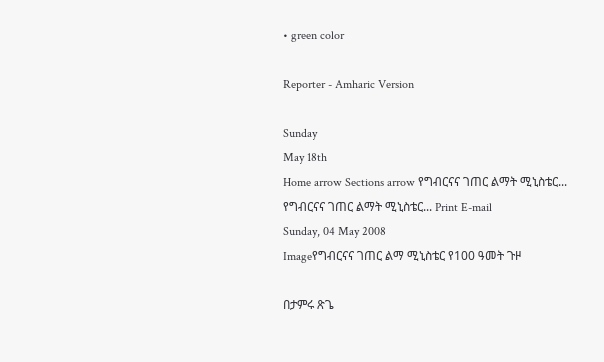• green color

Reporter - Amharic Version

Sunday
May 18th
Home arrow Sections arrow የግብርናና ገጠር ልማት ሚኒስቴር...
የግብርናና ገጠር ልማት ሚኒስቴር... Print E-mail
Sunday, 04 May 2008
Imageየግብርናና ገጠር ልማ ሚኒስቴር የ100 ዓመት ጉዞ

በታምሩ ጽጌ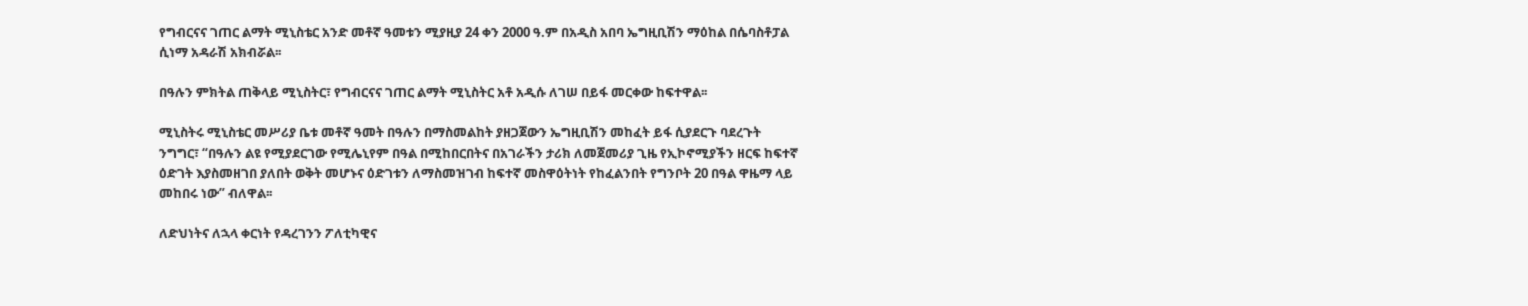የግብርናና ገጠር ልማት ሚኒስቴር አንድ መቶኛ ዓመቱን ሚያዚያ 24 ቀን 2000 ዓ.ም በአዲስ አበባ ኤግዚቢሽን ማዕከል በሴባስቶፓል ሲነማ አዳራሽ አክብሯል፡፡

በዓሉን ምክትል ጠቅላይ ሚኒስትር፣ የግብርናና ገጠር ልማት ሚኒስትር አቶ አዲሱ ለገሠ በይፋ መርቀው ከፍተዋል፡፡

ሚኒስትሩ ሚኒስቴር መሥሪያ ቤቱ መቶኛ ዓመት በዓሉን በማስመልከት ያዘጋጀውን ኤግዚቢሽን መከፈት ይፋ ሲያደርጉ ባደረጉት ንግግር፣ “በዓሉን ልዩ የሚያደርገው የሚሌኒየም በዓል በሚከበርበትና በአገራችን ታሪክ ለመጀመሪያ ጊዜ የኢኮኖሚያችን ዘርፍ ከፍተኛ ዕድገት እያስመዘገበ ያለበት ወቅት መሆኑና ዕድገቱን ለማስመዝገብ ከፍተኛ መስዋዕትነት የከፈልንበት የግንቦት 20 በዓል ዋዜማ ላይ መከበሩ ነው” ብለዋል፡፡

ለድህነትና ለኋላ ቀርነት የዳረገንን ፖለቲካዊና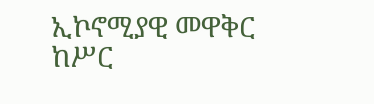ኢኮኖሚያዊ መዋቅር ከሥር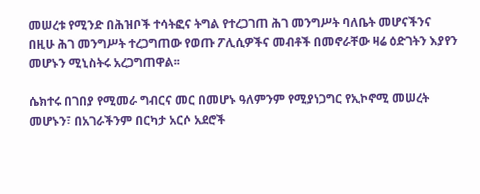መሠረቱ የሚንድ በሕዝቦች ተሳትፎና ትግል የተረጋገጠ ሕገ መንግሥት ባለቤት መሆናችንና በዚሁ ሕገ መንግሥት ተረጋግጠው የወጡ ፖሊሲዎችና መብቶች በመኖራቸው ዛሬ ዕድገትን እያየን መሆኑን ሚኒስትሩ አረጋግጠዋል፡፡

ሴክተሩ በገበያ የሚመራ ግብርና መር በመሆኑ ዓለምንም የሚያነጋግር የኢኮኖሚ መሠረት መሆኑን፣ በአገራችንም በርካታ አርሶ አደሮች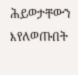ሕይወታቸውን እየለወጡበት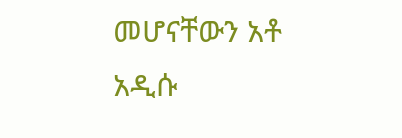መሆናቸውን አቶ አዲሱ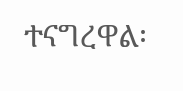ተናግረዋል፡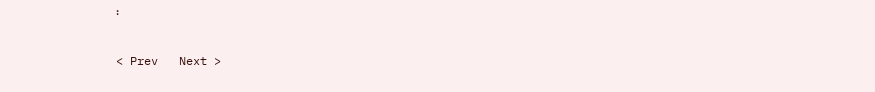፡

< Prev   Next >